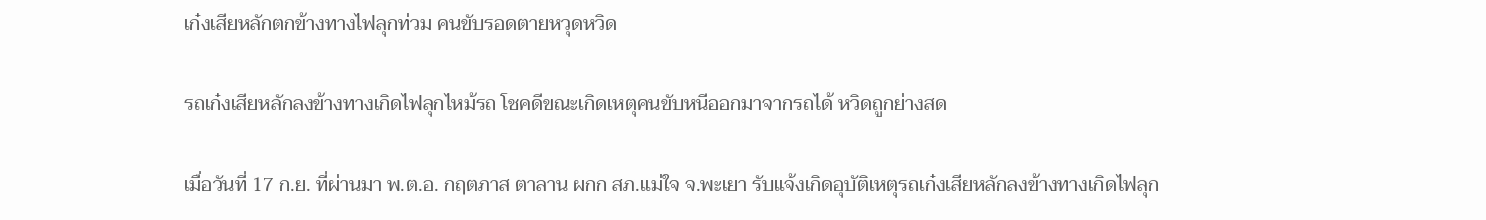เก๋งเสียหลักตกข้างทางไฟลุกท่วม คนขับรอดตายหวุดหวิด

รถเก๋งเสียหลักลงข้างทางเกิดไฟลุกไหม้รถ โชคดีขณะเกิดเหตุคนขับหนีออกมาจากรถได้ หวิดถูกย่างสด

เมื่อวันที่ 17 ก.ย. ที่ผ่านมา พ.ต.อ. กฤตภาส ตาลาน ผกก สภ.แม่ใจ จ.พะเยา รับแจ้งเกิดอุบัติเหตุรถเก๋งเสียหลักลงข้างทางเกิดไฟลุก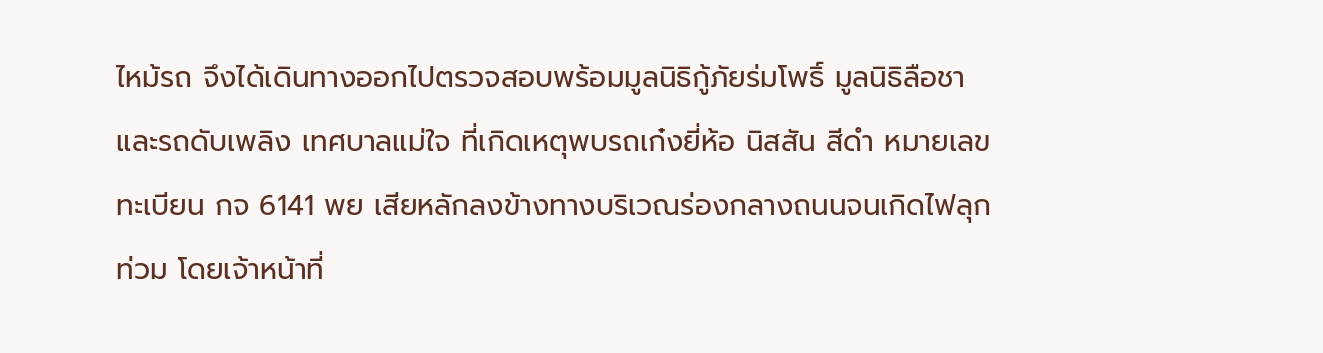ไหม้รถ จึงได้เดินทางออกไปตรวจสอบพร้อมมูลนิธิกู้ภัยร่มโพธิ์ มูลนิธิลือชา และรถดับเพลิง เทศบาลแม่ใจ ที่เกิดเหตุพบรถเก๋งยี่ห้อ นิสสัน สีดำ หมายเลขทะเบียน กจ 6141 พย เสียหลักลงข้างทางบริเวณร่องกลางถนนจนเกิดไฟลุกท่วม โดยเจ้าหน้าที่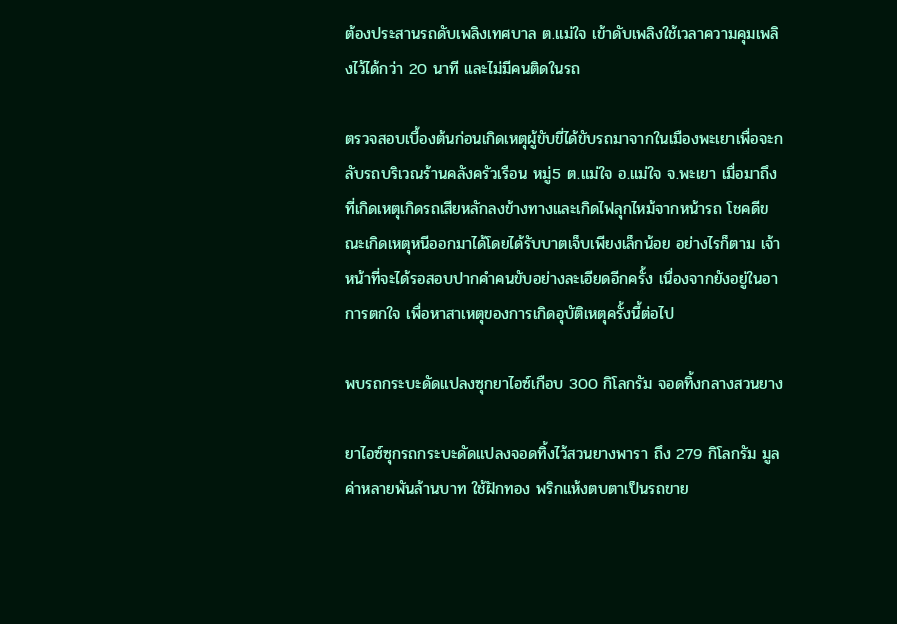ต้องประสานรถดับเพลิงเทศบาล ต.แม่ใจ เข้าดับเพลิงใช้เวลาความคุมเพลิงไว้ได้กว่า 20 นาที และไม่มีคนติดในรถ

ตรวจสอบเบื้องต้นก่อนเกิดเหตุผู้ขับขี่ได้ขับรถมาจากในเมืองพะเยาเพื่อจะกลับรถบริเวณร้านคลังครัวเรือน หมู่5 ต.แม่ใจ อ.แม่ใจ จ.พะเยา เมื่อมาถึงที่เกิดเหตุเกิดรถเสียหลักลงข้างทางและเกิดไฟลุกไหม้จากหน้ารถ โชคดีขณะเกิดเหตุหนีออกมาได้โดยได้รับบาตเจ็บเพียงเล็กน้อย อย่างไรก็ตาม เจ้าหน้าที่จะได้รอสอบปากคำคนขับอย่างละเอียดอีกครั้ง เนื่องจากยังอยู่ในอาการตกใจ เพื่อหาสาเหตุของการเกิดอุบัติเหตุครั้งนี้ต่อไป

พบรถกระบะดัดแปลงซุกยาไอซ์เกือบ 300 กิโลกรัม จอดทิ้งกลางสวนยาง

ยาไอซ์ซุกรถกระบะดัดแปลงจอดทิ้งไว้สวนยางพารา ถึง 279 กิโลกรัม มูลค่าหลายพันล้านบาท ใช้ฝักทอง พริกแห้งตบตาเป็นรถขาย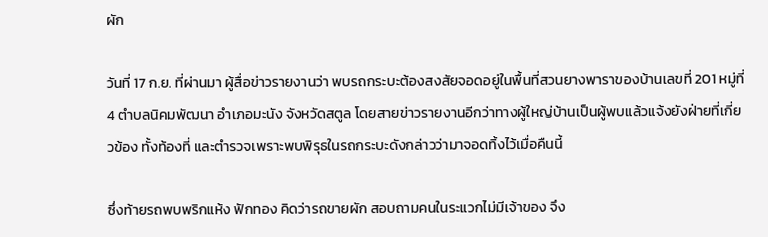ผัก

วันที่ 17 ก.ย. ที่ผ่านมา ผู้สื่อข่าวรายงานว่า พบรถกระบะต้องสงสัยจอดอยู่ในพื้นที่สวนยางพาราของบ้านเลขที่ 201 หมู่ที่ 4 ตำบลนิคมพัฒนา อำเภอมะนัง จังหวัดสตูล โดยสายข่าวรายงานอีกว่าทางผู้ใหญ่บ้านเป็นผู้พบแล้วแจ้งยังฝ่ายที่เกี่ยวข้อง ทั้งท้องที่ และตำรวจเพราะพบพิรุธในรถกระบะดังกล่าวว่ามาจอดทิ้งไว้เมื่อคืนนี้

ซึ่งท้ายรถพบพริกแห้ง ฟักทอง คิดว่ารถขายผัก สอบถามคนในระแวกไม่มีเจ้าของ จึง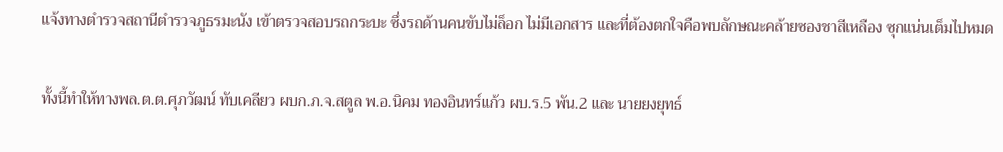แจ้งทางตำรวจสถานีตำรวจภูธรมะนัง เข้าตรวจสอบรถกระบะ ซึ่งรถด้านคนขับไม่ล็อก ไม่มีเอกสาร และที่ต้องตกใจคือพบลักษณะคล้ายซองชาสีเหลือง ซุกแน่นเต็มไปหมด

ทั้งนี้ทำให้ทางพล.ต.ต.ศุภวัฒน์ ทับเคลียว ผบก.ภ.จ.สตูล พ.อ.นิคม ทองอินทร์แก้ว ผบ.ร.5 พัน.2 และ นายยงยุทธ์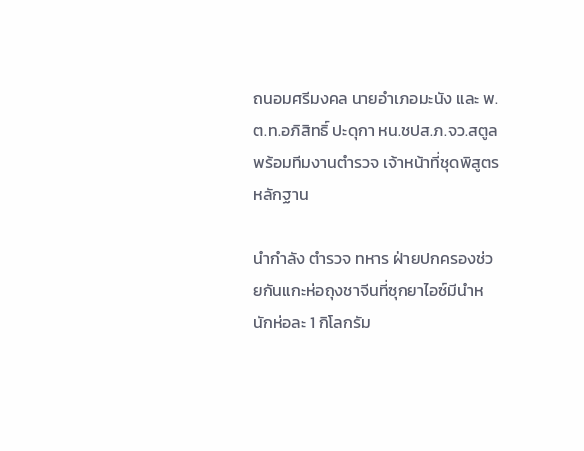ถนอมศรีมงคล นายอำเภอมะนัง และ พ.ต.ท.อภิสิทธิ์ ปะดุกา หน.ชปส.ภ.จว.สตูล พร้อมทีมงานตำรวจ เจ้าหน้าที่ชุดพิสูตรหลักฐาน

นำกำลัง ตำรวจ ทหาร ฝ่ายปกครองช่วยกันแกะห่อถุงชาจีนที่ซุกยาไอซ์มีนำหนักห่อละ 1 กิโลกรัม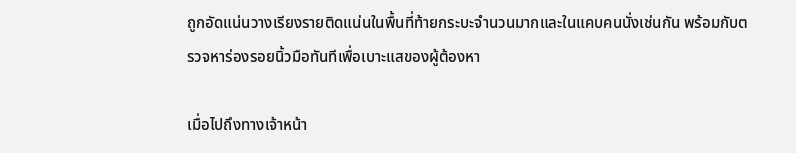ถูกอัดแน่นวางเรียงรายติดแน่นในพื้นที่ท้ายกระบะจำนวนมากและในแคบคนนั่งเช่นกัน พร้อมกับตรวจหาร่องรอยนิ้วมือทันทีเพื่อเบาะแสของผู้ต้องหา

เมื่อไปถึงทางเจ้าหน้า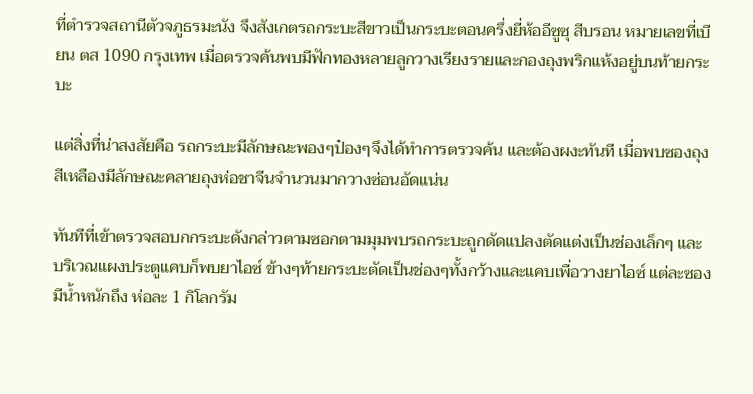ที่ตำรวจสถานีตัวจภูธรมะนัง จึงสังเกตรถกระบะสีขาวเป็นกระบะตอนครึ่งยี่ห้ออีซูซุ สีบรอน หมายเลขที่เบียน ตส 1090 กรุงเทพ เมื่อตรวจค้นพบมีฟักทองหลายลูกวางเรียงรายและกองถุงพริกแห้งอยู่บนท้ายกระบะ

แต่สิ่งที่น่าสงสัยคือ รถกระบะมีลักษณะพองๆป๋องๆจึงได้ทำการตรวจค้น และต้องผงะทันที เมื่อพบซองถุงสีเหลืองมีลักษณะคลายถุงห่อชาจีนจำนวนมากวางซ่อนอัดแน่น

ทันทีที่เข้าตรวจสอบกกระบะดังกล่าวตามซอกตามมุมพบรถกระบะถูกดัดแปลงตัดแต่งเป็นช่องเล็กๆ และบริเวณแผงประตูแคบก็พบยาไอซ์ ข้างๆท้ายกระบะตัดเป็นช่องๆทั้งกว้างและแคบเพื่อวางยาไอซ์ แต่ละซองมีน้ำหนักถึง ห่อละ 1 กิโลกรัม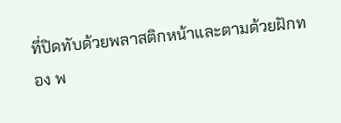ที่ปิดทับด้วยพลาสติกหน้าและตามด้วยฝักทอง พ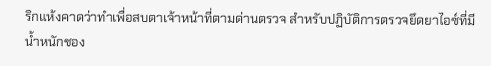ริกแห้งคาดว่าทำเพื่อสบตาเจ้าหน้าที่ตามด่านตรวจ สำหรับปฏิบัติการตรวจยึดยาไอซ์ที่มีน้ำหนักชอง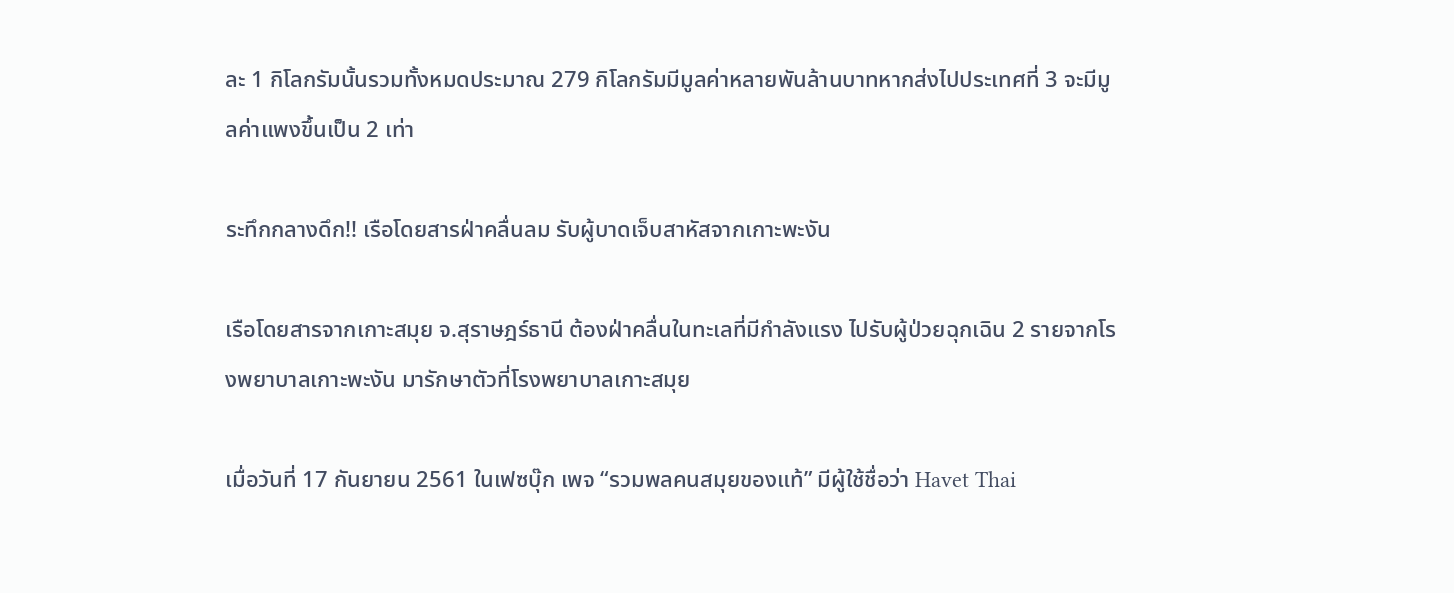ละ 1 กิโลกรัมนั้นรวมทั้งหมดประมาณ 279 กิโลกรัมมีมูลค่าหลายพันล้านบาทหากส่งไปประเทศที่ 3 จะมีมูลค่าแพงขึ้นเป็น 2 เท่า

ระทึกกลางดึก!! เรือโดยสารฝ่าคลื่นลม รับผู้บาดเจ็บสาหัสจากเกาะพะงัน

เรือโดยสารจากเกาะสมุย จ.สุราษฎร์ธานี ต้องฝ่าคลื่นในทะเลที่มีกำลังแรง ไปรับผู้ป่วยฉุกเฉิน 2 รายจากโรงพยาบาลเกาะพะงัน มารักษาตัวที่โรงพยาบาลเกาะสมุย

เมื่อวันที่ 17 กันยายน 2561 ในเฟซบุ๊ก เพจ “รวมพลคนสมุยของแท้” มีผู้ใช้ชื่อว่า Havet Thai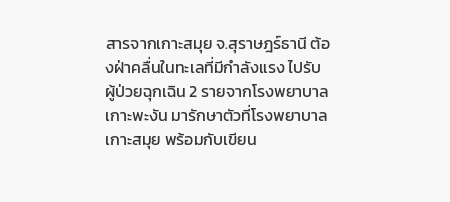สารจากเกาะสมุย จ.สุราษฎร์ธานี ต้องฝ่าคลื่นในทะเลที่มีกำลังแรง ไปรับผู้ป่วยฉุกเฉิน 2 รายจากโรงพยาบาลเกาะพะงัน มารักษาตัวที่โรงพยาบาลเกาะสมุย พร้อมกับเขียน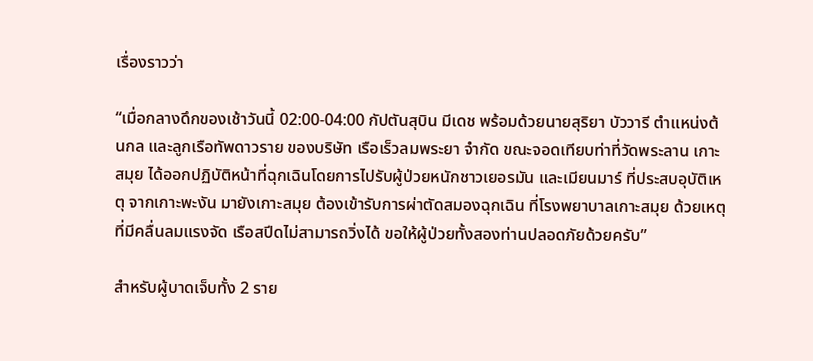เรื่องราวว่า

“เมื่อกลางดึกของเช้าวันนี้ 02:00-04:00 กัปตันสุบิน มีเดช พร้อมด้วยนายสุริยา บัววารี ตำแหน่งต้นกล และลูกเรือทัพดาวราย ของบริษัท เรือเร็วลมพระยา จำกัด ขณะจอดเทียบท่าที่วัดพระลาน เกาะสมุย ได้ออกปฏิบัติหน้าที่ฉุกเฉินโดยการไปรับผู้ป่วยหนักชาวเยอรมัน และเมียนมาร์ ที่ประสบอุบัติเหตุ จากเกาะพะงัน มายังเกาะสมุย ต้องเข้ารับการผ่าตัดสมองฉุกเฉิน ที่โรงพยาบาลเกาะสมุย ด้วยเหตุที่มีคลื่นลมแรงจัด เรือสปีดไม่สามารถวิ่งได้ ขอให้ผู้ป่วยทั้งสองท่านปลอดภัยด้วยครับ”

สำหรับผู้บาดเจ็บทั้ง 2 ราย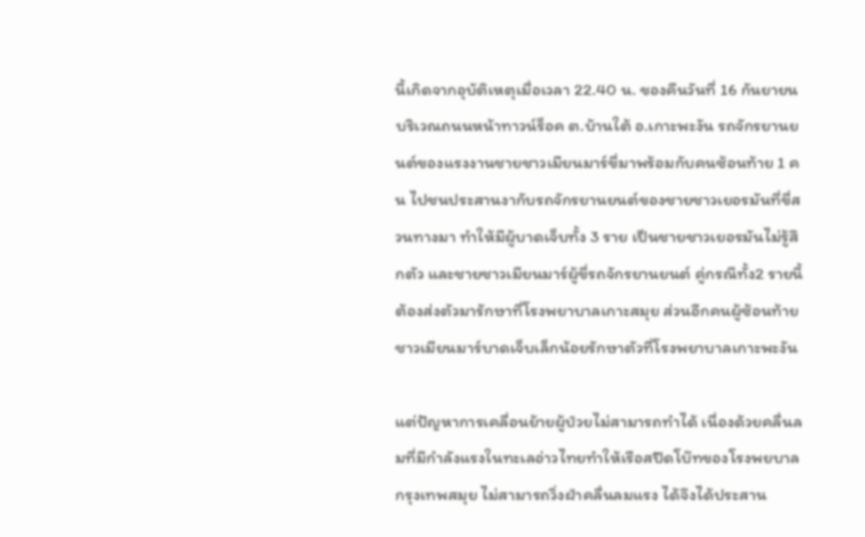นี้เกิดจากอุบัติเหตุเมื่อเวลา 22.40 น. ของคืนวันที่ 16 กันยายน บริเวณถนนหน้าทาวน์ร็อค ต.บ้านใต้ อ.เกาะพะงัน รถจักรยานยนต์ของแรงงานชายชาวเมียนมาร์ขี่มาพร้อมกับคนซ้อนท้าย 1 คน ไปชนประสานงากับรถจักรยานยนต์ของชายชาวเยอรมันที่ขี่สวนทางมา ทำให้มีผู้บาดเจ็บทั้ง 3 ราย เป็นชายชาวเยอรมันไม่รู้สึกตัว และชายชาวเมียนมาร์ผู้ขี่รถจักรยานยนต์ คู่กรณีทั้ง2 รายนี้ต้องส่งตัวมารักษาที่โรงพยาบาลเกาะสมุย ส่วนอีกคนผู้ซ้อนท้ายชาวเมียนมาร์บาดเจ็บเล็กน้อยรักษาตัวที่โรงพยาบาลเกาะพะงัน

แต่ปัญหาการเคลื่อนย้ายผู้ป่วยไม่สามารถทำได้ เนื่องด้วยคลื่นลมที่มีกำลังแรงในทะเลอ่าวไทยทำให้เรือสปีดโบ๊ทของโรงพยบาลกรุงเทพสมุย ไม่สามารถวิ่งฝ่าคลื่นลมแรง ได้จึงได้ประสาน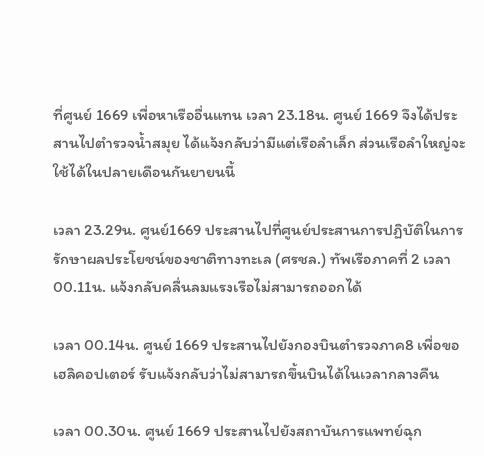ที่ศูนย์ 1669 เพื่อหาเรืออื่นแทน เวลา 23.18น. ศูนย์ 1669 จึงได้ประสานไปตำรวจน้ำสมุย ได้แจ้งกลับว่ามีแต่เรือลำเล็ก ส่วนเรือลำใหญ่จะใช้ได้ในปลายเดือนกันยายนนี้

เวลา 23.29น. ศูนย์1669 ประสานไปที่ศูนย์ประสานการปฏิบัติในการรักษาผลประโยชน์ของชาติทางทะเล (ศรชล.) ทัพเรือภาคที่ 2 เวลา 00.11น. แจ้งกลับคลื่นลมแรงเรือไม่สามารถออกได้

เวลา 00.14น. ศูนย์ 1669 ประสานไปยังกองบินตำรวจภาค8 เพื่อขอเฮลิคอปเตอร์ รับแจ้งกลับว่าไม่สามารถขึ้นบินได้ในเวลากลางคืน

เวลา 00.30น. ศูนย์ 1669 ประสานไปยังสถาบันการแพทย์ฉุก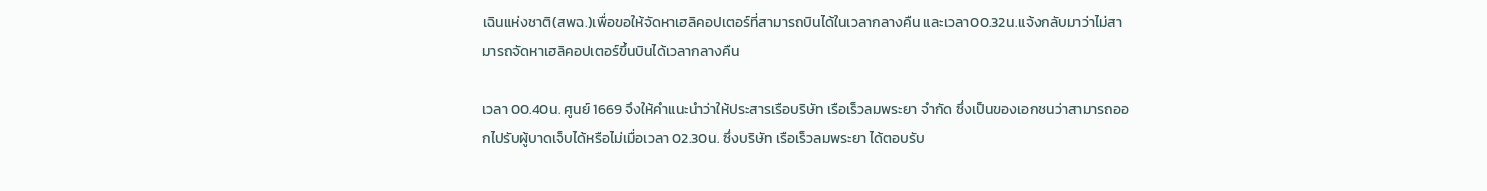เฉินแห่งชาติ(สพฉ.)เพื่อขอให้จัดหาเฮลิคอปเตอร์ที่สามารถบินได้ในเวลากลางคืน และเวลา00.32น.แจ้งกลับมาว่าไม่สามารถจัดหาเฮลิคอปเตอร์ขึ้นบินได้เวลากลางคืน

เวลา 00.40น. ศูนย์ 1669 จึงให้คำแนะนำว่าให้ประสารเรือบริษัท เรือเร็วลมพระยา จำกัด ซึ่งเป็นของเอกชนว่าสามารถออกไปรับผู้บาดเจ็บได้หรือไม่เมื่อเวลา 02.30น. ซึ่งบริษัท เรือเร็วลมพระยา ได้ตอบรับ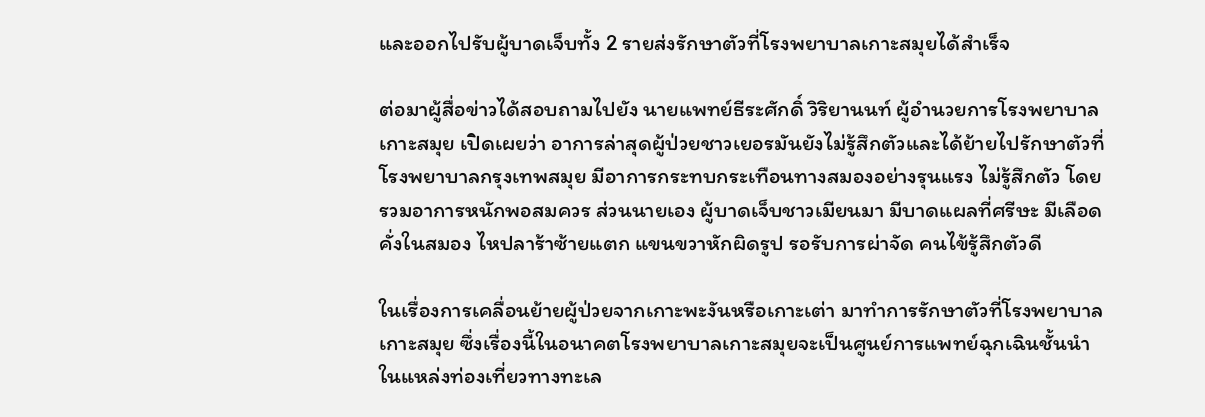และออกไปรับผู้บาดเจ็บทั้ง 2 รายส่งรักษาตัวที่โรงพยาบาลเกาะสมุยได้สำเร็จ

ต่อมาผู้สื่อข่าวได้สอบถามไปยัง นายแพทย์ธีระศักดิ์ วิริยานนท์ ผู้อำนวยการโรงพยาบาลเกาะสมุย เปิดเผยว่า อาการล่าสุดผู้ป่วยชาวเยอรมันยังไม่รู้สึกตัวและได้ย้ายไปรักษาตัวที่โรงพยาบาลกรุงเทพสมุย มีอาการกระทบกระเทือนทางสมองอย่างรุนแรง ไม่รู้สึกตัว โดยรวมอาการหนักพอสมควร ส่วนนายเอง ผู้บาดเจ็บชาวเมียนมา มีบาดแผลที่ศรีษะ มีเลือดคั่งในสมอง ไหปลาร้าซ้ายแตก แขนขวาหักผิดรูป รอรับการผ่าจัด คนไข้รู้สึกตัวดี

ในเรื่องการเคลื่อนย้ายผู้ป่วยจากเกาะพะงันหรือเกาะเต่า มาทำการรักษาตัวที่โรงพยาบาลเกาะสมุย ซึ่งเรื่องนี้ในอนาคตโรงพยาบาลเกาะสมุยจะเป็นศูนย์การแพทย์ฉุกเฉินชั้นนำในแหล่งท่องเที่ยวทางทะเล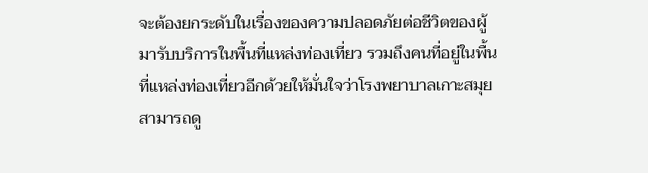จะต้องยกระดับในเรื่องของความปลอดภัยต่อชีวิตของผู้มารับบริการในพื้นที่แหล่งท่องเที่ยว รวมถึงคนที่อยู่ในพื้นที่แหล่งท่องเที่ยวอีกด้วยให้มั่นใจว่าโรงพยาบาลเกาะสมุยสามารถดู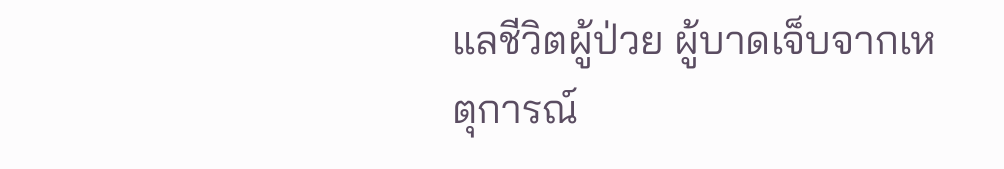แลชีวิตผู้ป่วย ผู้บาดเจ็บจากเหตุการณ์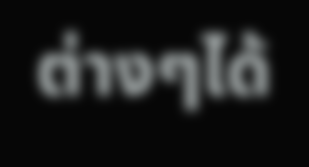ต่างๆได้